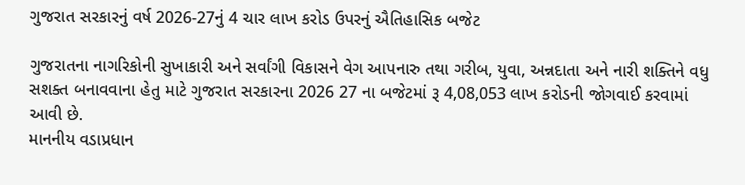ગુજરાત સરકારનું વર્ષ 2026-27નું 4 ચાર લાખ કરોડ ઉપરનું ઐતિહાસિક બજેટ

ગુજરાતના નાગરિકોની સુખાકારી અને સર્વાંગી વિકાસને વેગ આપનારુ તથા ગરીબ, યુવા, અન્નદાતા અને નારી શક્તિને વધુ સશક્ત બનાવવાના હેતુ માટે ગુજરાત સરકારના 2026 27 ના બજેટમાં રૂ 4,08,053 લાખ કરોડની જોગવાઈ કરવામાં આવી છે.
માનનીય વડાપ્રધાન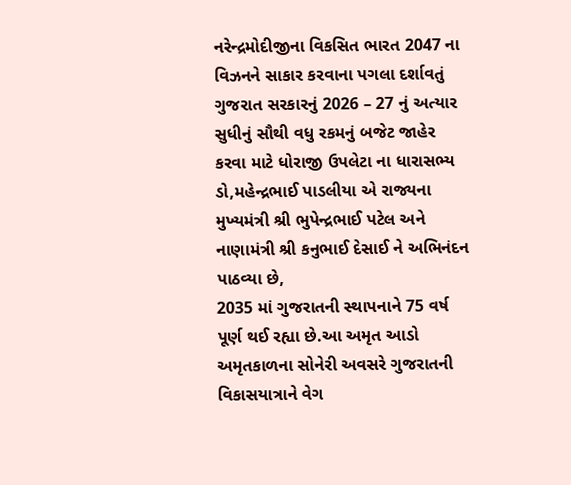નરેન્દ્રમોદીજીના વિકસિત ભારત 2047 ના વિઝનને સાકાર કરવાના પગલા દર્શાવતું ગુજરાત સરકારનું 2026 – 27 નું અત્યાર સુધીનું સૌથી વધુ રકમનું બજેટ જાહેર કરવા માટે ધોરાજી ઉપલેટા ના ધારાસભ્ય ડો,મહેન્દ્રભાઈ પાડલીયા એ રાજ્યના મુખ્યમંત્રી શ્રી ભુપેન્દ્રભાઈ પટેલ અને નાણામંત્રી શ્રી કનુભાઈ દેસાઈ ને અભિનંદન પાઠવ્યા છે,
2035 માં ગુજરાતની સ્થાપનાને 75 વર્ષ પૂર્ણ થઈ રહ્યા છે.આ અમૃત આડો અમૃતકાળના સોનેરી અવસરે ગુજરાતની વિકાસયાત્રાને વેગ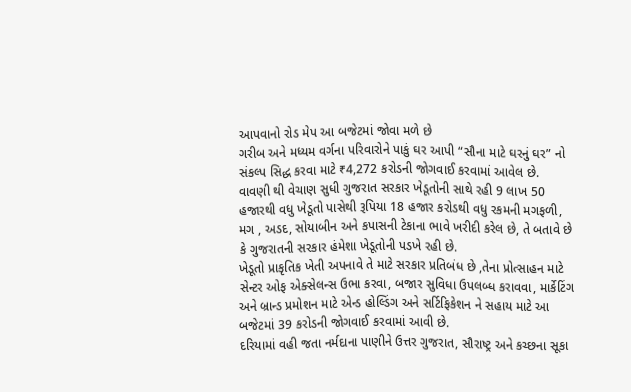આપવાનો રોડ મેપ આ બજેટમાં જોવા મળે છે
ગરીબ અને મધ્યમ વર્ગના પરિવારોને પાકું ઘર આપી “સૌના માટે ઘરનું ઘર” નો સંકલ્પ સિદ્ધ કરવા માટે ₹4,272 કરોડની જોગવાઈ કરવામાં આવેલ છે.
વાવણી થી વેચાણ સુધી ગુજરાત સરકાર ખેડૂતોની સાથે રહી 9 લાખ 50 હજારથી વધુ ખેડૂતો પાસેથી રૂપિયા 18 હજાર કરોડથી વધુ રકમની મગફળી, મગ , અડદ, સોયાબીન અને કપાસની ટેકાના ભાવે ખરીદી કરેલ છે, તે બતાવે છે કે ગુજરાતની સરકાર હંમેશા ખેડૂતોની પડખે રહી છે.
ખેડૂતો પ્રાકૃતિક ખેતી અપનાવે તે માટે સરકાર પ્રતિબંધ છે ,તેના પ્રોત્સાહન માટે સેન્ટર ઓફ એક્સેલન્સ ઉભા કરવા, બજાર સુવિધા ઉપલબ્ધ કરાવવા, માર્કેટિંગ અને બ્રાન્ડ પ્રમોશન માટે એન્ડ હોલ્ડિંગ અને સર્ટિફિકેશન ને સહાય માટે આ બજેટમાં 39 કરોડની જોગવાઈ કરવામાં આવી છે.
દરિયામાં વહી જતા નર્મદાના પાણીને ઉત્તર ગુજરાત, સૌરાષ્ટ્ર અને કચ્છના સૂકા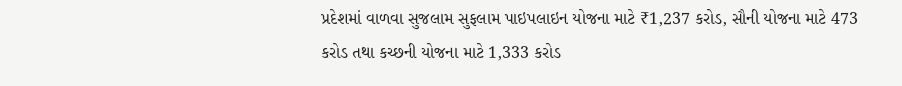પ્રદેશમાં વાળવા સુજલામ સુફલામ પાઇપલાઇન યોજના માટે ₹1,237 કરોડ, સૌની યોજના માટે 473 કરોડ તથા કચ્છની યોજના માટે 1,333 કરોડ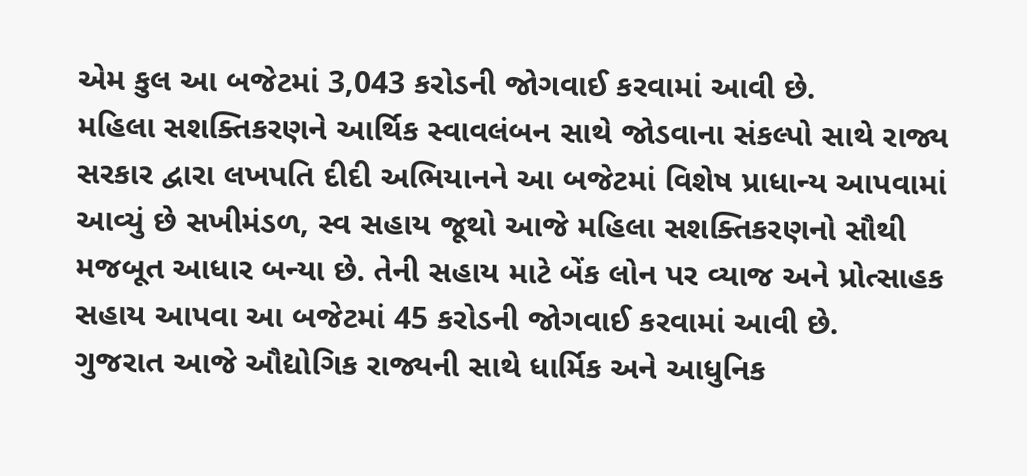એમ કુલ આ બજેટમાં 3,043 કરોડની જોગવાઈ કરવામાં આવી છે.
મહિલા સશક્તિકરણને આર્થિક સ્વાવલંબન સાથે જોડવાના સંકલ્પો સાથે રાજ્ય સરકાર દ્વારા લખપતિ દીદી અભિયાનને આ બજેટમાં વિશેષ પ્રાધાન્ય આપવામાં આવ્યું છે સખીમંડળ, સ્વ સહાય જૂથો આજે મહિલા સશક્તિકરણનો સૌથી મજબૂત આધાર બન્યા છે. તેની સહાય માટે બેંક લોન પર વ્યાજ અને પ્રોત્સાહક સહાય આપવા આ બજેટમાં 45 કરોડની જોગવાઈ કરવામાં આવી છે.
ગુજરાત આજે ઔદ્યોગિક રાજ્યની સાથે ધાર્મિક અને આધુનિક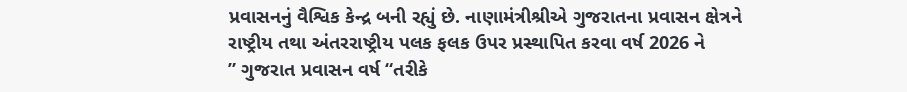પ્રવાસનનું વૈશ્વિક કેન્દ્ર બની રહ્યું છે. નાણામંત્રીશ્રીએ ગુજરાતના પ્રવાસન ક્ષેત્રને રાષ્ટ્રીય તથા અંતરરાષ્ટ્રીય પલક ફલક ઉપર પ્રસ્થાપિત કરવા વર્ષ 2026 ને
” ગુજરાત પ્રવાસન વર્ષ “તરીકે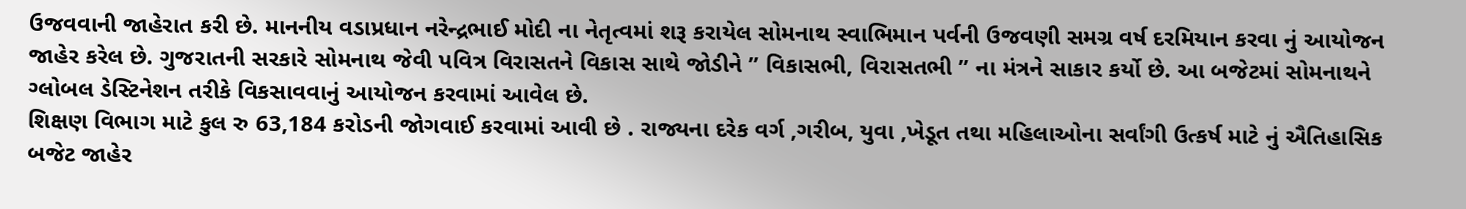ઉજવવાની જાહેરાત કરી છે. માનનીય વડાપ્રધાન નરેન્દ્રભાઈ મોદી ના નેતૃત્વમાં શરૂ કરાયેલ સોમનાથ સ્વાભિમાન પર્વની ઉજવણી સમગ્ર વર્ષ દરમિયાન કરવા નું આયોજન જાહેર કરેલ છે. ગુજરાતની સરકારે સોમનાથ જેવી પવિત્ર વિરાસતને વિકાસ સાથે જોડીને ” વિકાસભી, વિરાસતભી ” ના મંત્રને સાકાર કર્યો છે. આ બજેટમાં સોમનાથને ગ્લોબલ ડેસ્ટિનેશન તરીકે વિકસાવવાનું આયોજન કરવામાં આવેલ છે.
શિક્ષણ વિભાગ માટે કુલ રુ 63,184 કરોડની જોગવાઈ કરવામાં આવી છે . રાજ્યના દરેક વર્ગ ,ગરીબ, યુવા ,ખેડૂત તથા મહિલાઓના સર્વાંગી ઉત્કર્ષ માટે નું ઐતિહાસિક બજેટ જાહેર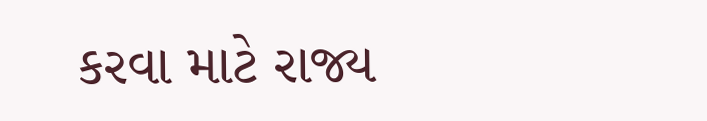કરવા માટે રાજ્ય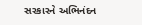સરકારને અભિનંદન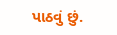પાઠવું છું.